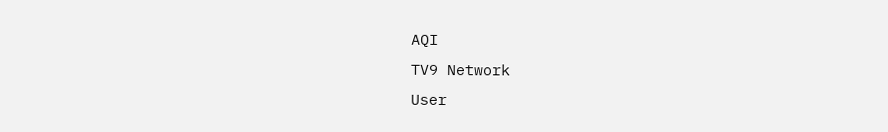AQI
TV9 Network
User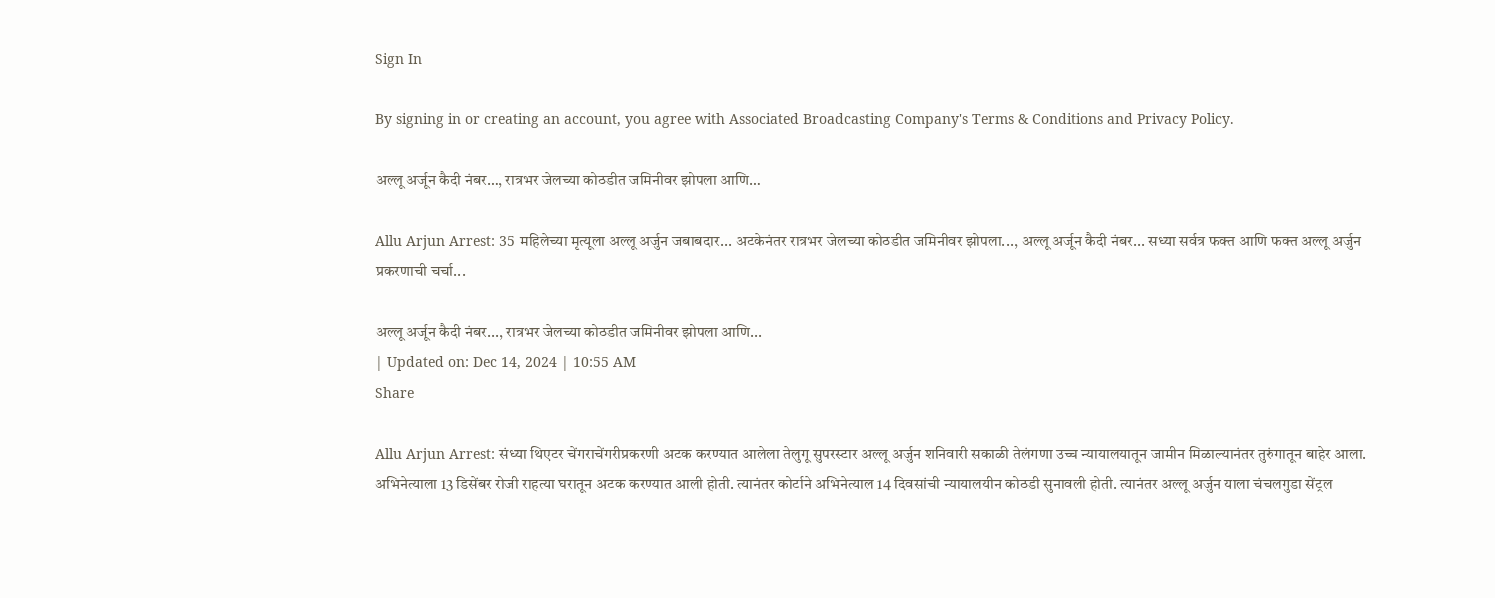Sign In

By signing in or creating an account, you agree with Associated Broadcasting Company's Terms & Conditions and Privacy Policy.

अल्लू अर्जून कैदी नंबर…, रात्रभर जेलच्या कोठडीत जमिनीवर झोपला आणि…

Allu Arjun Arrest: 35 महिलेच्या मृत्यूला अल्लू अर्जुन जबाबदार... अटकेनंतर रात्रभर जेलच्या कोठडीत जमिनीवर झोपला..., अल्लू अर्जून कैदी नंबर... सध्या सर्वत्र फक्त आणि फक्त अल्लू अर्जुन प्रकरणाची चर्चा...

अल्लू अर्जून कैदी नंबर..., रात्रभर जेलच्या कोठडीत जमिनीवर झोपला आणि...
| Updated on: Dec 14, 2024 | 10:55 AM
Share

Allu Arjun Arrest: संध्या थिएटर चेंगराचेंगरीप्रकरणी अटक करण्यात आलेला तेलुगू सुपरस्टार अल्लू अर्जुन शनिवारी सकाळी तेलंगणा उच्च न्यायालयातून जामीन मिळाल्यानंतर तुरुंगातून बाहेर आला. अभिनेत्याला 13 डिसेंबर रोजी राहत्या घरातून अटक करण्यात आली होती. त्यानंतर कोर्टाने अभिनेत्याल 14 दिवसांची न्यायालयीन कोठडी सुनावली होती. त्यानंतर अल्लू अर्जुन याला चंचलगुडा सेंट्रल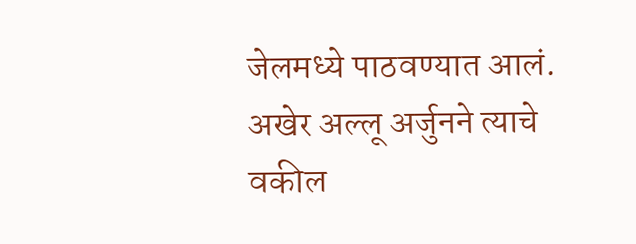जेलमध्ये पाठवण्यात आलं. अखेर अल्लू अर्जुनने त्याचे वकील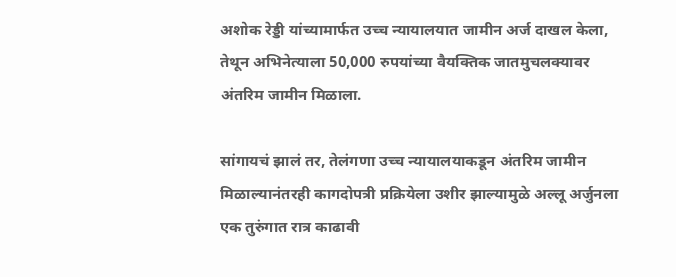अशोक रेड्डी यांच्यामार्फत उच्च न्यायालयात जामीन अर्ज दाखल केला, तेथून अभिनेत्याला 50,000 रुपयांच्या वैयक्तिक जातमुचलक्यावर अंतरिम जामीन मिळाला.

सांगायचं झालं तर, तेलंगणा उच्च न्यायालयाकडून अंतरिम जामीन मिळाल्यानंतरही कागदोपत्री प्रक्रियेला उशीर झाल्यामुळे अल्लू अर्जुनला एक तुरुंगात रात्र काढावी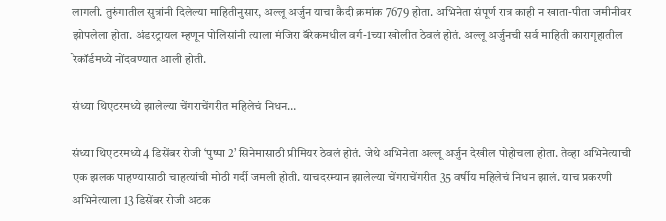लागली. तुरुंगातील सुत्रांनी दिलेल्या माहितीनुसार, अल्लू अर्जुन याचा कैदी क्रमांक 7679 होता. अभिनेता संपूर्ण रात्र काही न खाता-पीता जमीनीवर झोपलेला होता. अंडरट्रायल म्हणून पोलिसांनी त्याला मंजिरा बॅरेकमधील वर्ग-1च्या खोलीत ठेवलं होतं. अल्लू अर्जुनची सर्व माहिती कारागृहातील रेकॉर्डमध्ये नोंदवण्यात आली होती.

संध्या थिएटरमध्ये झालेल्या चेंगराचेंगरीत महिलेचं निधन…

संध्या थिएटरमध्ये 4 डिसेंबर रोजी ‘पुष्पा 2’ सिनेमासाठी प्रीमियर ठेवलं होतं. जेथे अभिनेता अल्लू अर्जुन देखील पोहोचला होता. तेव्हा अभिनेत्याची एक झलक पाहण्यासाठी चाहत्यांची मोठी गर्दी जमली होती. याचदरम्यान झालेल्या चेंगराचेंगरीत 35 वर्षीय महिलेचं निधन झालं. याच प्रकरणी अभिनेत्याला 13 डिसेंबर रोजी अटक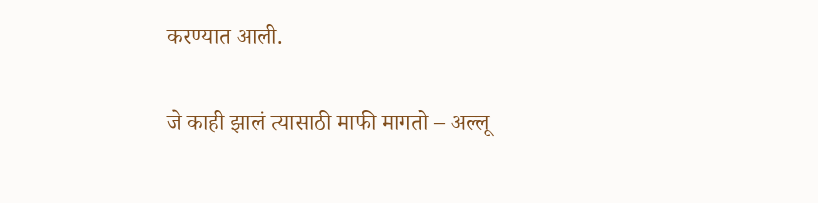करण्यात आली.

जे काही झालं त्यासाठी माफी मागतो – अल्लू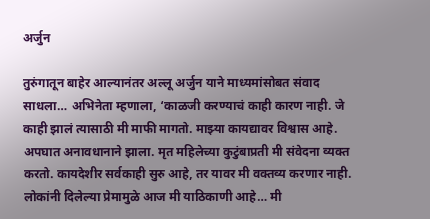अर्जुन

तुरुंगातून बाहेर आल्यानंतर अल्लू अर्जुन याने माध्यमांसोबत संवाद साधला… अभिनेता म्हणाला, ‘काळजी करण्याचं काही कारण नाही. जे काही झालं त्यासाठी मी माफी मागतो. माझ्या कायद्यावर विश्वास आहे. अपघात अनावधानाने झाला. मृत महिलेच्या कुटुंबाप्रती मी संवेदना व्यक्त करतो. कायदेशीर सर्वकाही सुरु आहे, तर यावर मी वक्तव्य करणार नाही. लोकांनी दिलेल्या प्रेमामुळे आज मी याठिकाणी आहे… मी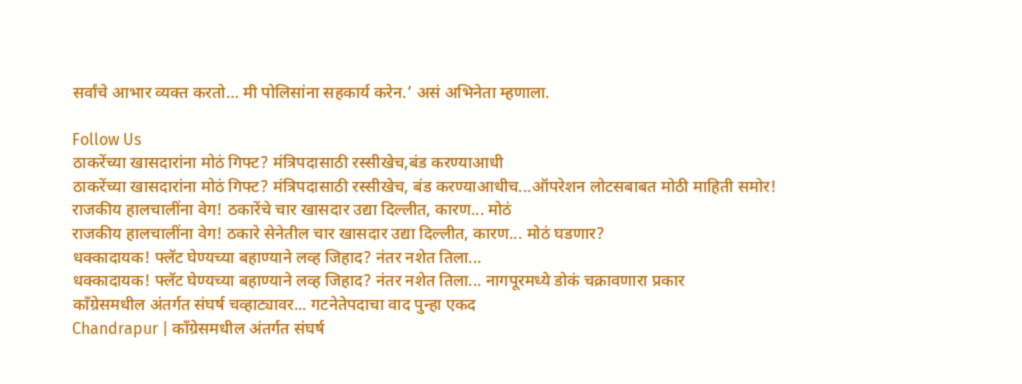सर्वांचे आभार व्यक्त करतो… मी पोलिसांना सहकार्य करेन.’ असं अभिनेता म्हणाला.

Follow Us
ठाकरेंच्या खासदारांना मोठं गिफ्ट? मंत्रिपदासाठी रस्सीखेच,बंड करण्याआधी
ठाकरेंच्या खासदारांना मोठं गिफ्ट? मंत्रिपदासाठी रस्सीखेच, बंड करण्याआधीच...ऑपरेशन लोटसबाबत मोठी माहिती समोर!
राजकीय हालचालींना वेग! ठकारेंचे चार खासदार उद्या दिल्लीत, कारण... मोठं
राजकीय हालचालींना वेग! ठकारे सेनेतील चार खासदार उद्या दिल्लीत, कारण... मोठं घडणार?
धक्कादायक! फ्लॅट घेण्यच्या बहाण्याने लव्ह जिहाद? नंतर नशेत तिला...
धक्कादायक! फ्लॅट घेण्यच्या बहाण्याने लव्ह जिहाद? नंतर नशेत तिला... नागपूरमध्ये डोकं चक्रावणारा प्रकार
काँग्रेसमधील अंतर्गत संघर्ष चव्हाट्यावर... गटनेतेपदाचा वाद पुन्हा एकद
Chandrapur | काँग्रेसमधील अंतर्गत संघर्ष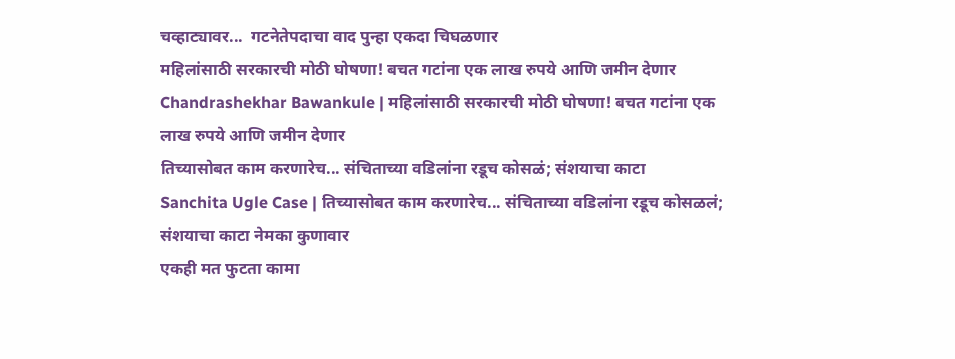चव्हाट्यावर...  गटनेतेपदाचा वाद पुन्हा एकदा चिघळणार
महिलांसाठी सरकारची मोठी घोषणा! बचत गटांना एक लाख रुपये आणि जमीन देणार
Chandrashekhar Bawankule | महिलांसाठी सरकारची मोठी घोषणा! बचत गटांना एक लाख रुपये आणि जमीन देणार
तिच्यासोबत काम करणारेच... संचिताच्या वडिलांना रडूच कोसळं; संशयाचा काटा
Sanchita Ugle Case | तिच्यासोबत काम करणारेच... संचिताच्या वडिलांना रडूच कोसळलं; संशयाचा काटा नेमका कुणावार
एकही मत फुटता कामा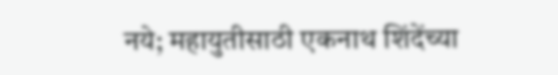नये; महायुतीसाठी एकनाथ शिंदेंच्या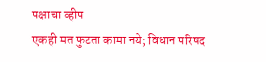पक्षाचा व्हीप
एकही मत फुटता कामा नये; विधान परिषद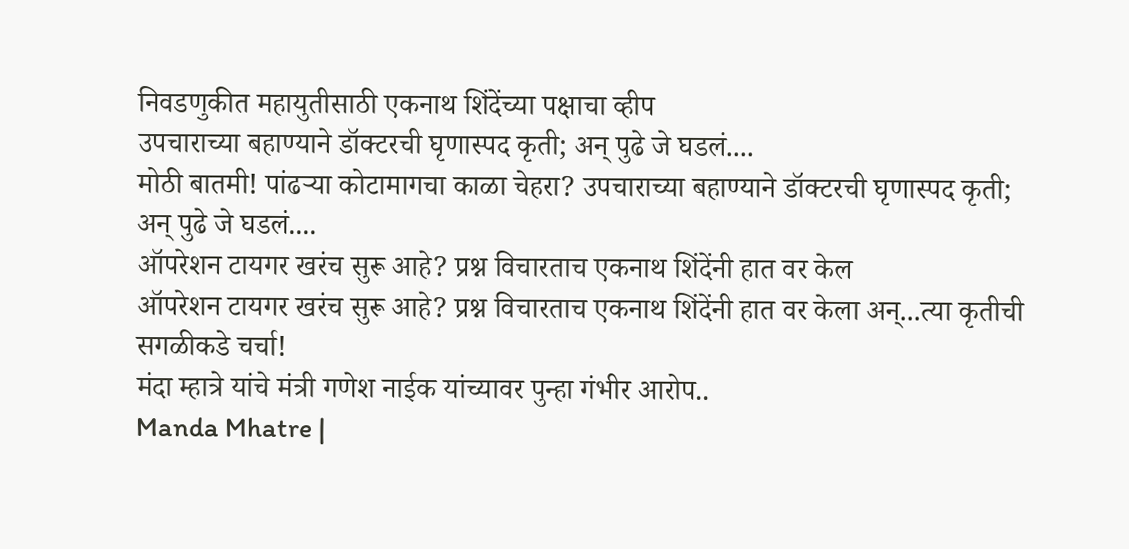निवडणुकीत महायुतीसाठी एकनाथ शिंदेंच्या पक्षाचा व्हीप
उपचाराच्या बहाण्याने डॉक्टरची घृणास्पद कृती; अन् पुढे जे घडलं....
मोठी बातमी! पांढऱ्या कोटामागचा काळा चेहरा? उपचाराच्या बहाण्याने डॉक्टरची घृणास्पद कृती; अन् पुढे जे घडलं....
ऑपरेशन टायगर खरंच सुरू आहे? प्रश्न विचारताच एकनाथ शिंदेंनी हात वर केल
ऑपरेशन टायगर खरंच सुरू आहे? प्रश्न विचारताच एकनाथ शिंदेंनी हात वर केला अन्...त्या कृतीची सगळीकडे चर्चा!
मंदा म्हात्रे यांचे मंत्री गणेश नाईक यांच्यावर पुन्हा गंभीर आरोप..
Manda Mhatre |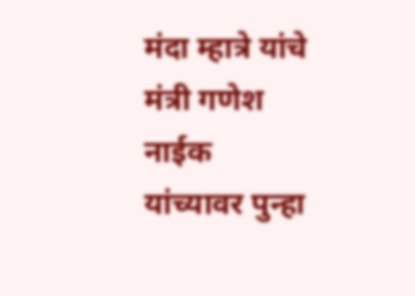मंदा म्हात्रे यांचे मंत्री गणेश नाईक यांच्यावर पुन्हा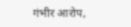गंभीर आरोप,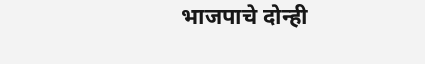भाजपाचे दोन्ही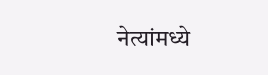नेत्यांमध्ये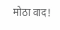मोठा वाद!